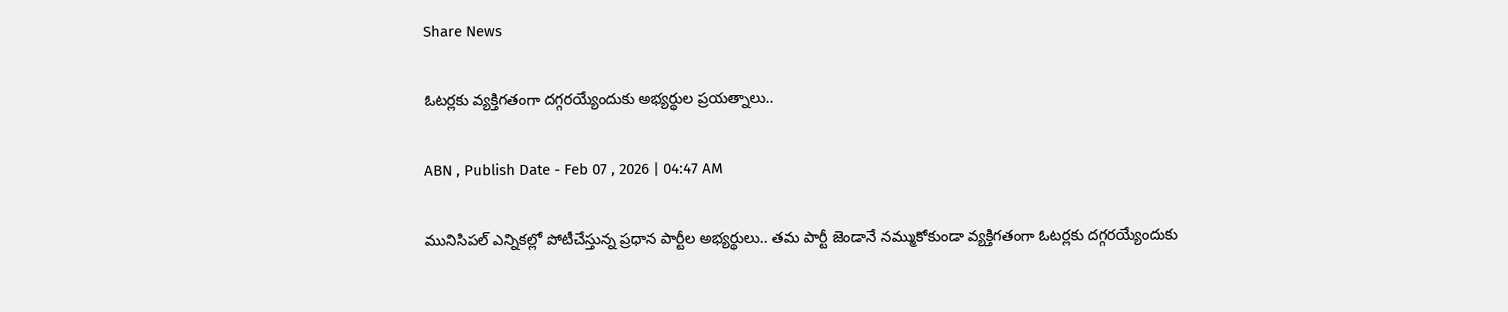Share News

ఓటర్లకు వ్యక్తిగతంగా దగ్గరయ్యేందుకు అభ్యర్థుల ప్రయత్నాలు..

ABN , Publish Date - Feb 07 , 2026 | 04:47 AM

మునిసిపల్‌ ఎన్నికల్లో పోటీచేస్తున్న ప్రధాన పార్టీల అభ్యర్థులు.. తమ పార్టీ జెండానే నమ్ముకోకుండా వ్యక్తిగతంగా ఓటర్లకు దగ్గరయ్యేందుకు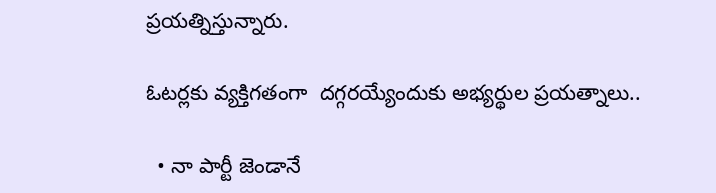ప్రయత్నిస్తున్నారు.

ఓటర్లకు వ్యక్తిగతంగా  దగ్గరయ్యేందుకు అభ్యర్థుల ప్రయత్నాలు..

  • నా పార్టీ జెండానే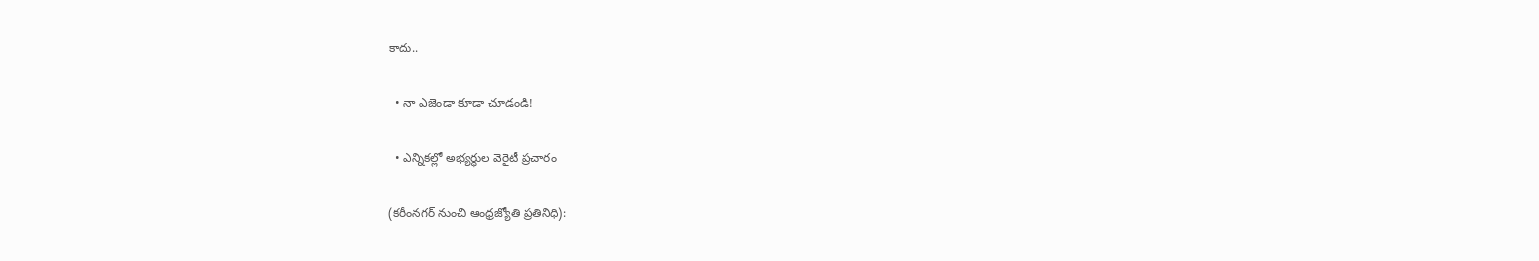కాదు..

  • నా ఎజెండా కూడా చూడండి!

  • ఎన్నికల్లో అభ్యర్థుల వెరైటీ ప్రచారం

(కరీంనగర్‌ నుంచి ఆంధ్రజ్యోతి ప్రతినిధి):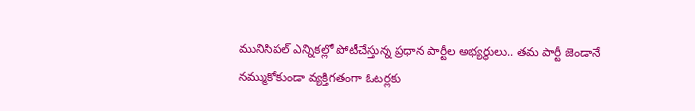మునిసిపల్‌ ఎన్నికల్లో పోటీచేస్తున్న ప్రధాన పార్టీల అభ్యర్థులు.. తమ పార్టీ జెండానే నమ్ముకోకుండా వ్యక్తిగతంగా ఓటర్లకు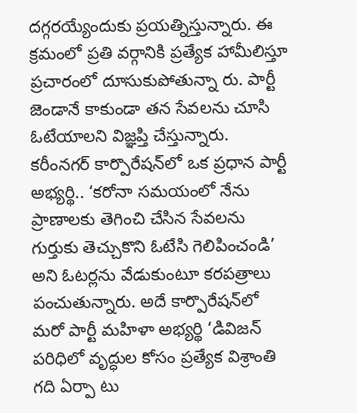దగ్గరయ్యేందుకు ప్రయత్నిస్తున్నారు. ఈ క్రమంలో ప్రతి వర్గానికి ప్రత్యేక హామీలిస్తూ ప్రచారంలో దూసుకుపోతున్నా రు. పార్టీ జెండానే కాకుండా తన సేవలను చూసి ఓటేయాలని విజ్ఞప్తి చేస్తున్నారు. కరీంనగర్‌ కార్పొరేషన్‌లో ఒక ప్రధాన పార్టీ అభ్యర్థి.. ‘కరోనా సమయంలో నేను ప్రాణాలకు తెగించి చేసిన సేవలను గుర్తుకు తెచ్చుకొని ఓటేసి గెలిపించండి’ అని ఓటర్లను వేడుకుంటూ కరపత్రాలు పంచుతున్నారు. అదే కార్పొరేషన్‌లో మరో పార్టీ మహిళా అభ్యర్థి ‘డివిజన్‌ పరిధిలో వృద్ధుల కోసం ప్రత్యేక విశ్రాంతి గది ఏర్పా టు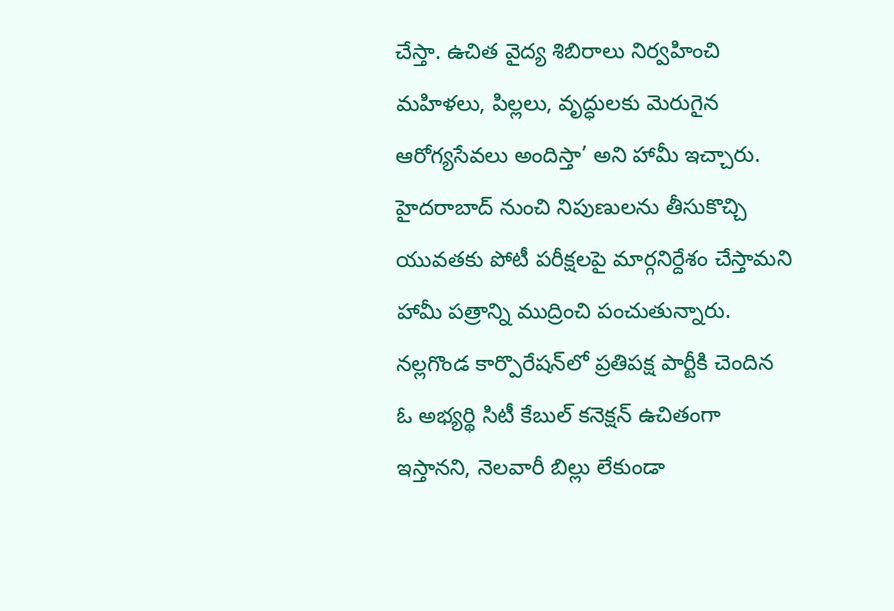చేస్తా. ఉచిత వైద్య శిబిరాలు నిర్వహించి మహిళలు, పిల్లలు, వృద్ధులకు మెరుగైన ఆరోగ్యసేవలు అందిస్తా’ అని హామీ ఇచ్చారు. హైదరాబాద్‌ నుంచి నిపుణులను తీసుకొచ్చి యువతకు పోటీ పరీక్షలపై మార్గనిర్దేశం చేస్తామని హామీ పత్రాన్ని ముద్రించి పంచుతున్నారు. నల్లగొండ కార్పొరేషన్‌లో ప్రతిపక్ష పార్టీకి చెందిన ఓ అభ్యర్థి సిటీ కేబుల్‌ కనెక్షన్‌ ఉచితంగా ఇస్తానని, నెలవారీ బిల్లు లేకుండా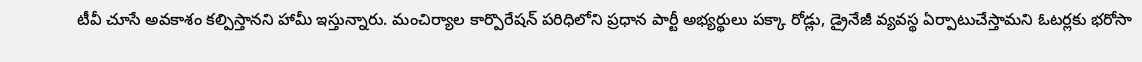టీవీ చూసే అవకాశం కల్పిస్తానని హామీ ఇస్తున్నారు. మంచిర్యాల కార్పొరేషన్‌ పరిధిలోని ప్రధాన పార్టీ అభ్యర్థులు పక్కా రోడ్లు, డ్రైనేజీ వ్యవస్థ ఏర్పాటుచేస్తామని ఓటర్లకు భరోసా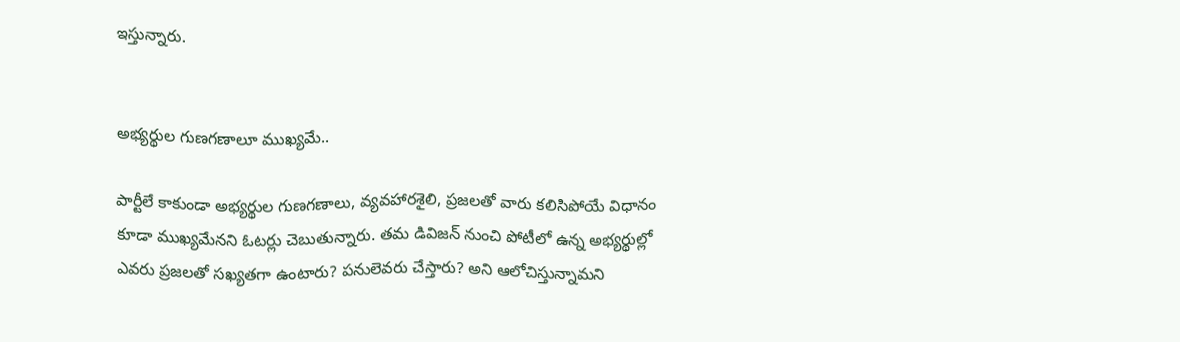ఇస్తున్నారు.


అభ్యర్థుల గుణగణాలూ ముఖ్యమే..

పార్టీలే కాకుండా అభ్యర్థుల గుణగణాలు, వ్యవహారశైలి, ప్రజలతో వారు కలిసిపోయే విధానం కూడా ముఖ్యమేనని ఓటర్లు చెబుతున్నారు. తమ డివిజన్‌ నుంచి పోటీలో ఉన్న అభ్యర్థుల్లో ఎవరు ప్రజలతో సఖ్యతగా ఉంటారు? పనులెవరు చేస్తారు? అని ఆలోచిస్తున్నామని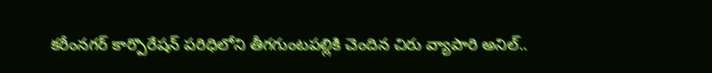కరీంనగర్‌ కార్పొరేషన్‌ పరిధిలోని తీగగుంటపల్లికి చెందిన చిరు వ్యాపారి అనిల్‌..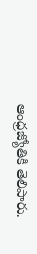ఆంధ్రజ్యోతికి తెలిపారు.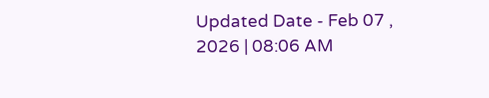Updated Date - Feb 07 , 2026 | 08:06 AM